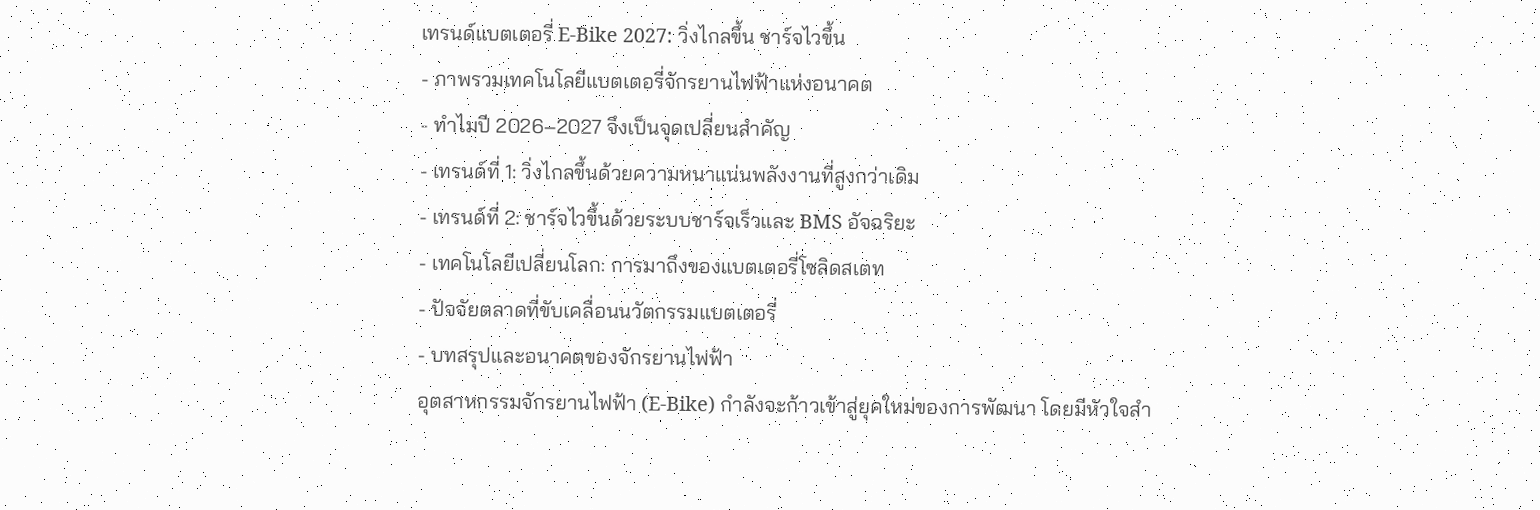เทรนด์แบตเตอรี่ E-Bike 2027: วิ่งไกลขึ้น ชาร์จไวขึ้น
- ภาพรวมเทคโนโลยีแบตเตอรี่จักรยานไฟฟ้าแห่งอนาคต
- ทำไมปี 2026–2027 จึงเป็นจุดเปลี่ยนสำคัญ
- เทรนด์ที่ 1: วิ่งไกลขึ้นด้วยความหนาแน่นพลังงานที่สูงกว่าเดิม
- เทรนด์ที่ 2: ชาร์จไวขึ้นด้วยระบบชาร์จเร็วและ BMS อัจฉริยะ
- เทคโนโลยีเปลี่ยนโลก: การมาถึงของแบตเตอรี่โซลิดสเตท
- ปัจจัยตลาดที่ขับเคลื่อนนวัตกรรมแบตเตอรี่
- บทสรุปและอนาคตของจักรยานไฟฟ้า
อุตสาหกรรมจักรยานไฟฟ้า (E-Bike) กำลังจะก้าวเข้าสู่ยุคใหม่ของการพัฒนา โดยมีหัวใจสำ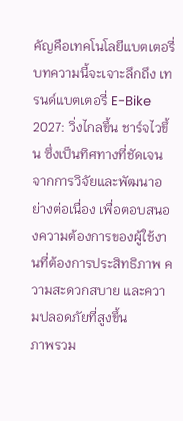คัญคือเทคโนโลยีแบตเตอรี่ บทความนี้จะเจาะลึกถึง เทรนด์แบตเตอรี่ E-Bike 2027: วิ่งไกลขึ้น ชาร์จไวขึ้น ซึ่งเป็นทิศทางที่ชัดเจนจากการวิจัยและพัฒนาอย่างต่อเนื่อง เพื่อตอบสนองความต้องการของผู้ใช้งานที่ต้องการประสิทธิภาพ ความสะดวกสบาย และความปลอดภัยที่สูงขึ้น
ภาพรวม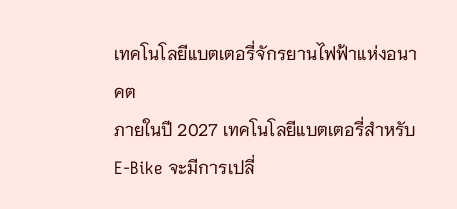เทคโนโลยีแบตเตอรี่จักรยานไฟฟ้าแห่งอนาคต
ภายในปี 2027 เทคโนโลยีแบตเตอรี่สำหรับ E-Bike จะมีการเปลี่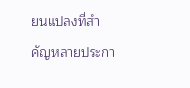ยนแปลงที่สำคัญหลายประกา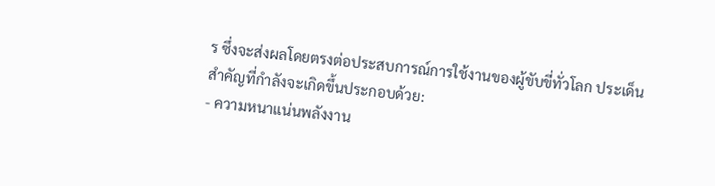ร ซึ่งจะส่งผลโดยตรงต่อประสบการณ์การใช้งานของผู้ขับขี่ทั่วโลก ประเด็นสำคัญที่กำลังจะเกิดขึ้นประกอบด้วย:
- ความหนาแน่นพลังงาน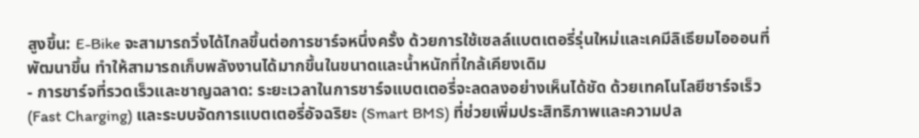สูงขึ้น: E-Bike จะสามารถวิ่งได้ไกลขึ้นต่อการชาร์จหนึ่งครั้ง ด้วยการใช้เซลล์แบตเตอรี่รุ่นใหม่และเคมีลิเธียมไอออนที่พัฒนาขึ้น ทำให้สามารถเก็บพลังงานได้มากขึ้นในขนาดและน้ำหนักที่ใกล้เคียงเดิม
- การชาร์จที่รวดเร็วและชาญฉลาด: ระยะเวลาในการชาร์จแบตเตอรี่จะลดลงอย่างเห็นได้ชัด ด้วยเทคโนโลยีชาร์จเร็ว (Fast Charging) และระบบจัดการแบตเตอรี่อัจฉริยะ (Smart BMS) ที่ช่วยเพิ่มประสิทธิภาพและความปล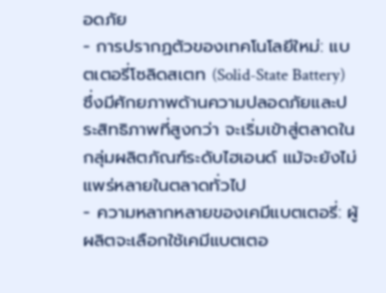อดภัย
- การปรากฏตัวของเทคโนโลยีใหม่: แบตเตอรี่โซลิดสเตท (Solid-State Battery) ซึ่งมีศักยภาพด้านความปลอดภัยและประสิทธิภาพที่สูงกว่า จะเริ่มเข้าสู่ตลาดในกลุ่มผลิตภัณฑ์ระดับไฮเอนด์ แม้จะยังไม่แพร่หลายในตลาดทั่วไป
- ความหลากหลายของเคมีแบตเตอรี่: ผู้ผลิตจะเลือกใช้เคมีแบตเตอ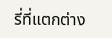รี่ที่แตกต่าง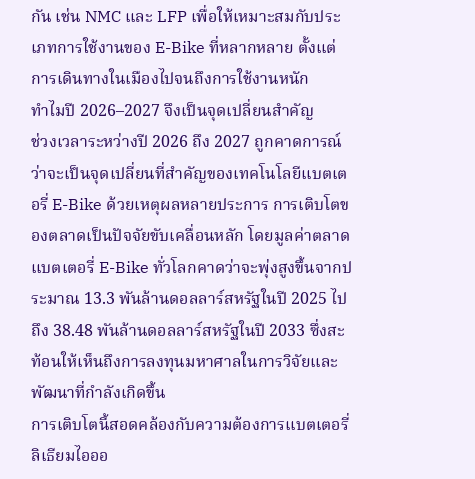กัน เช่น NMC และ LFP เพื่อให้เหมาะสมกับประเภทการใช้งานของ E-Bike ที่หลากหลาย ตั้งแต่การเดินทางในเมืองไปจนถึงการใช้งานหนัก
ทำไมปี 2026–2027 จึงเป็นจุดเปลี่ยนสำคัญ
ช่วงเวลาระหว่างปี 2026 ถึง 2027 ถูกคาดการณ์ว่าจะเป็นจุดเปลี่ยนที่สำคัญของเทคโนโลยีแบตเตอรี่ E-Bike ด้วยเหตุผลหลายประการ การเติบโตของตลาดเป็นปัจจัยขับเคลื่อนหลัก โดยมูลค่าตลาดแบตเตอรี่ E-Bike ทั่วโลกคาดว่าจะพุ่งสูงขึ้นจากประมาณ 13.3 พันล้านดอลลาร์สหรัฐในปี 2025 ไปถึง 38.48 พันล้านดอลลาร์สหรัฐในปี 2033 ซึ่งสะท้อนให้เห็นถึงการลงทุนมหาศาลในการวิจัยและพัฒนาที่กำลังเกิดขึ้น
การเติบโตนี้สอดคล้องกับความต้องการแบตเตอรี่ลิเธียมไอออ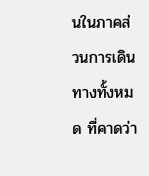นในภาคส่วนการเดินทางทั้งหมด ที่คาดว่า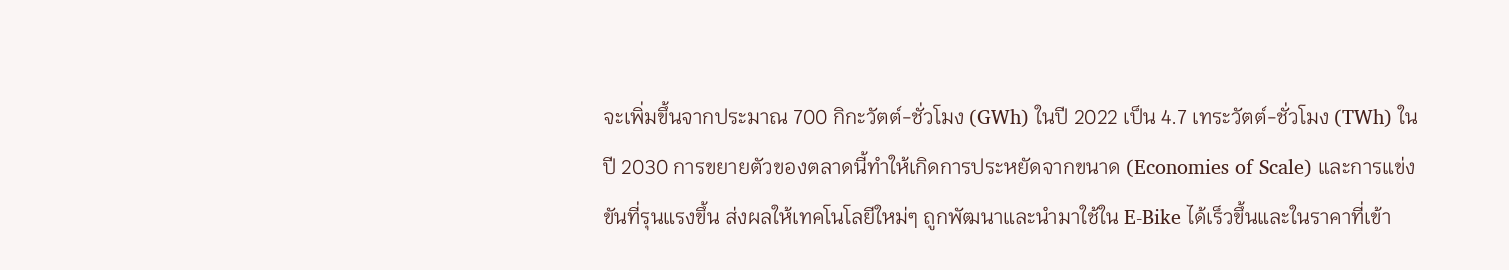จะเพิ่มขึ้นจากประมาณ 700 กิกะวัตต์-ชั่วโมง (GWh) ในปี 2022 เป็น 4.7 เทระวัตต์-ชั่วโมง (TWh) ในปี 2030 การขยายตัวของตลาดนี้ทำให้เกิดการประหยัดจากขนาด (Economies of Scale) และการแข่งขันที่รุนแรงขึ้น ส่งผลให้เทคโนโลยีใหม่ๆ ถูกพัฒนาและนำมาใช้ใน E-Bike ได้เร็วขึ้นและในราคาที่เข้า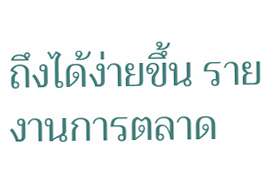ถึงได้ง่ายขึ้น รายงานการตลาด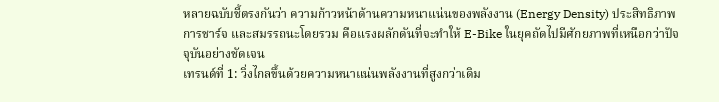หลายฉบับชี้ตรงกันว่า ความก้าวหน้าด้านความหนาแน่นของพลังงาน (Energy Density) ประสิทธิภาพการชาร์จ และสมรรถนะโดยรวม คือแรงผลักดันที่จะทำให้ E-Bike ในยุคถัดไปมีศักยภาพที่เหนือกว่าปัจจุบันอย่างชัดเจน
เทรนด์ที่ 1: วิ่งไกลขึ้นด้วยความหนาแน่นพลังงานที่สูงกว่าเดิม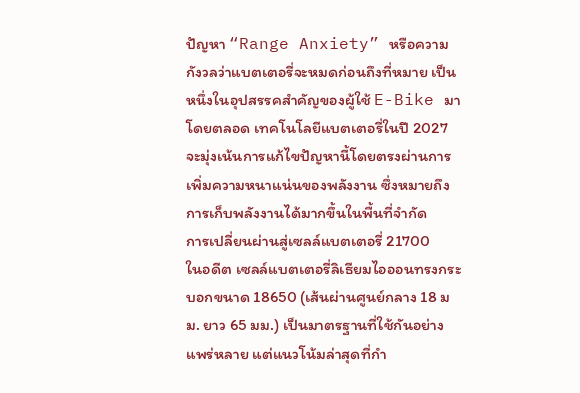ปัญหา “Range Anxiety” หรือความกังวลว่าแบตเตอรี่จะหมดก่อนถึงที่หมาย เป็นหนึ่งในอุปสรรคสำคัญของผู้ใช้ E-Bike มาโดยตลอด เทคโนโลยีแบตเตอรี่ในปี 2027 จะมุ่งเน้นการแก้ไขปัญหานี้โดยตรงผ่านการเพิ่มความหนาแน่นของพลังงาน ซึ่งหมายถึงการเก็บพลังงานได้มากขึ้นในพื้นที่จำกัด
การเปลี่ยนผ่านสู่เซลล์แบตเตอรี่ 21700
ในอดีต เซลล์แบตเตอรี่ลิเธียมไอออนทรงกระบอกขนาด 18650 (เส้นผ่านศูนย์กลาง 18 มม. ยาว 65 มม.) เป็นมาตรฐานที่ใช้กันอย่างแพร่หลาย แต่แนวโน้มล่าสุดที่กำ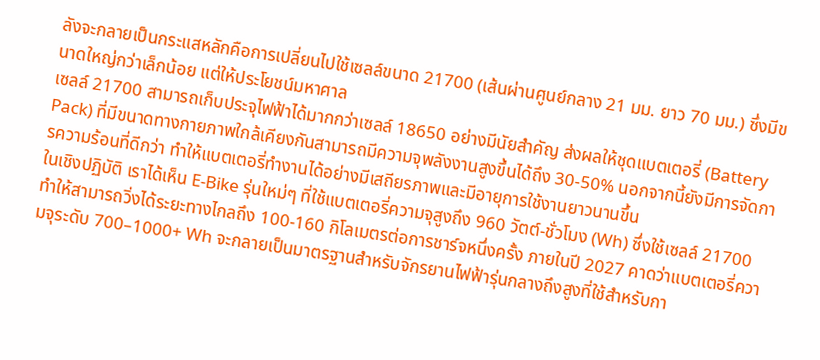ลังจะกลายเป็นกระแสหลักคือการเปลี่ยนไปใช้เซลล์ขนาด 21700 (เส้นผ่านศูนย์กลาง 21 มม. ยาว 70 มม.) ซึ่งมีขนาดใหญ่กว่าเล็กน้อย แต่ให้ประโยชน์มหาศาล
เซลล์ 21700 สามารถเก็บประจุไฟฟ้าได้มากกว่าเซลล์ 18650 อย่างมีนัยสำคัญ ส่งผลให้ชุดแบตเตอรี่ (Battery Pack) ที่มีขนาดทางกายภาพใกล้เคียงกันสามารถมีความจุพลังงานสูงขึ้นได้ถึง 30-50% นอกจากนี้ยังมีการจัดการความร้อนที่ดีกว่า ทำให้แบตเตอรี่ทำงานได้อย่างมีเสถียรภาพและมีอายุการใช้งานยาวนานขึ้น
ในเชิงปฏิบัติ เราได้เห็น E-Bike รุ่นใหม่ๆ ที่ใช้แบตเตอรี่ความจุสูงถึง 960 วัตต์-ชั่วโมง (Wh) ซึ่งใช้เซลล์ 21700 ทำให้สามารถวิ่งได้ระยะทางไกลถึง 100-160 กิโลเมตรต่อการชาร์จหนึ่งครั้ง ภายในปี 2027 คาดว่าแบตเตอรี่ความจุระดับ 700–1000+ Wh จะกลายเป็นมาตรฐานสำหรับจักรยานไฟฟ้ารุ่นกลางถึงสูงที่ใช้สำหรับกา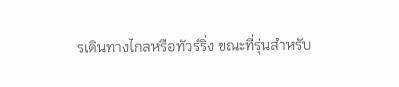รเดินทางไกลหรือทัวร์ริ่ง ขณะที่รุ่นสำหรับ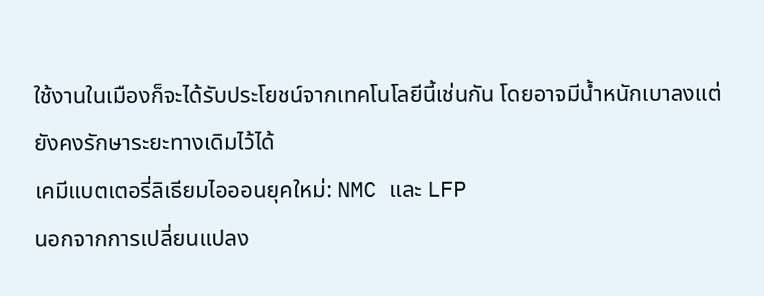ใช้งานในเมืองก็จะได้รับประโยชน์จากเทคโนโลยีนี้เช่นกัน โดยอาจมีน้ำหนักเบาลงแต่ยังคงรักษาระยะทางเดิมไว้ได้
เคมีแบตเตอรี่ลิเธียมไอออนยุคใหม่: NMC และ LFP
นอกจากการเปลี่ยนแปลง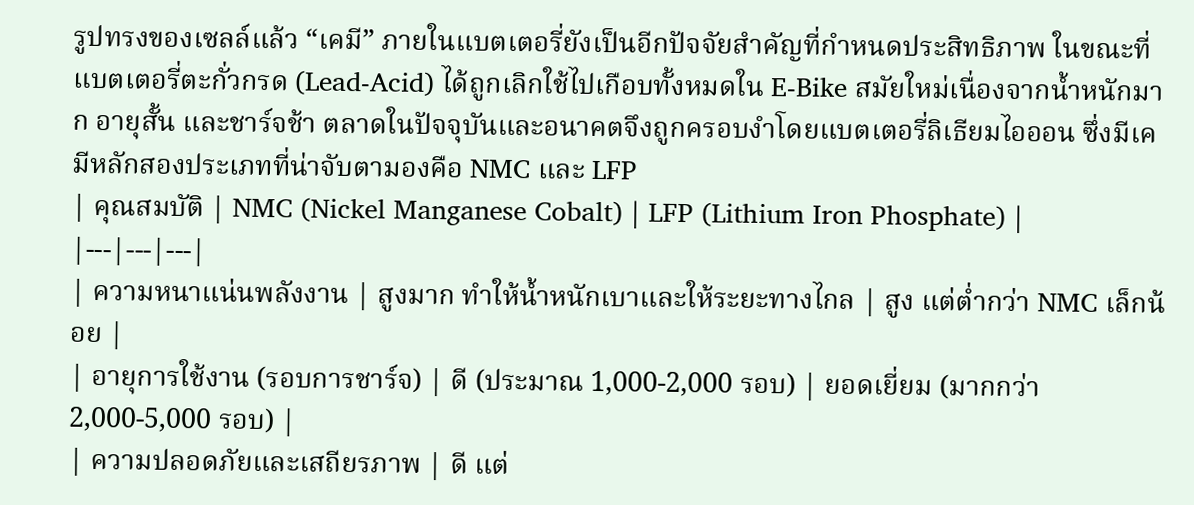รูปทรงของเซลล์แล้ว “เคมี” ภายในแบตเตอรี่ยังเป็นอีกปัจจัยสำคัญที่กำหนดประสิทธิภาพ ในขณะที่แบตเตอรี่ตะกั่วกรด (Lead-Acid) ได้ถูกเลิกใช้ไปเกือบทั้งหมดใน E-Bike สมัยใหม่เนื่องจากน้ำหนักมาก อายุสั้น และชาร์จช้า ตลาดในปัจจุบันและอนาคตจึงถูกครอบงำโดยแบตเตอรี่ลิเธียมไอออน ซึ่งมีเคมีหลักสองประเภทที่น่าจับตามองคือ NMC และ LFP
| คุณสมบัติ | NMC (Nickel Manganese Cobalt) | LFP (Lithium Iron Phosphate) |
|---|---|---|
| ความหนาแน่นพลังงาน | สูงมาก ทำให้น้ำหนักเบาและให้ระยะทางไกล | สูง แต่ต่ำกว่า NMC เล็กน้อย |
| อายุการใช้งาน (รอบการชาร์จ) | ดี (ประมาณ 1,000-2,000 รอบ) | ยอดเยี่ยม (มากกว่า 2,000-5,000 รอบ) |
| ความปลอดภัยและเสถียรภาพ | ดี แต่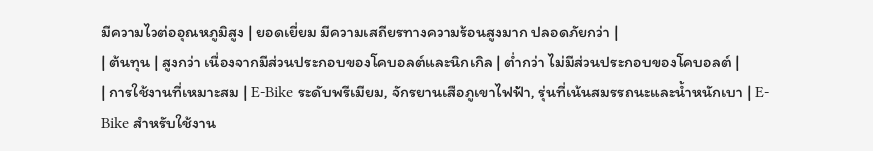มีความไวต่ออุณหภูมิสูง | ยอดเยี่ยม มีความเสถียรทางความร้อนสูงมาก ปลอดภัยกว่า |
| ต้นทุน | สูงกว่า เนื่องจากมีส่วนประกอบของโคบอลต์และนิกเกิล | ต่ำกว่า ไม่มีส่วนประกอบของโคบอลต์ |
| การใช้งานที่เหมาะสม | E-Bike ระดับพรีเมียม, จักรยานเสือภูเขาไฟฟ้า, รุ่นที่เน้นสมรรถนะและน้ำหนักเบา | E-Bike สำหรับใช้งาน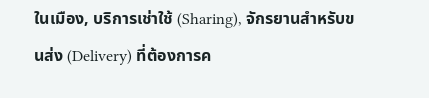ในเมือง, บริการเช่าใช้ (Sharing), จักรยานสำหรับขนส่ง (Delivery) ที่ต้องการค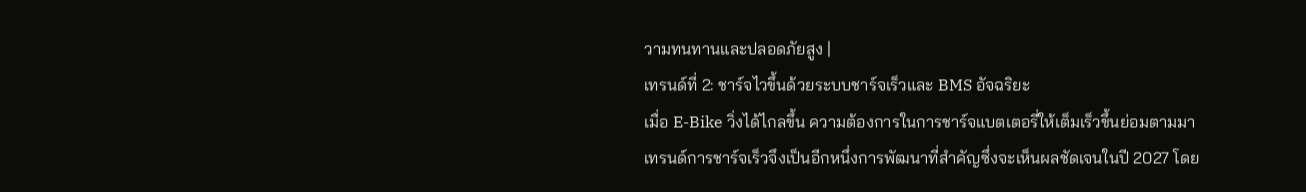วามทนทานและปลอดภัยสูง |
เทรนด์ที่ 2: ชาร์จไวขึ้นด้วยระบบชาร์จเร็วและ BMS อัจฉริยะ
เมื่อ E-Bike วิ่งได้ไกลขึ้น ความต้องการในการชาร์จแบตเตอรี่ให้เต็มเร็วขึ้นย่อมตามมา เทรนด์การชาร์จเร็วจึงเป็นอีกหนึ่งการพัฒนาที่สำคัญซึ่งจะเห็นผลชัดเจนในปี 2027 โดย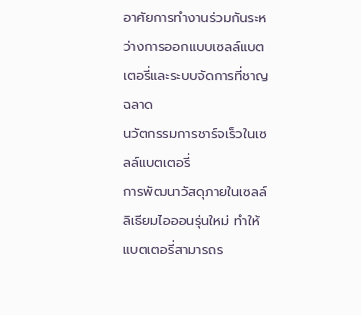อาศัยการทำงานร่วมกันระหว่างการออกแบบเซลล์แบตเตอรี่และระบบจัดการที่ชาญฉลาด
นวัตกรรมการชาร์จเร็วในเซลล์แบตเตอรี่
การพัฒนาวัสดุภายในเซลล์ลิเธียมไอออนรุ่นใหม่ ทำให้แบตเตอรี่สามารถร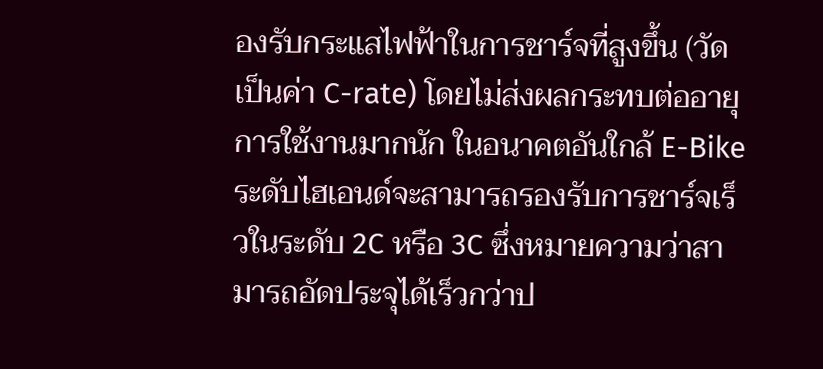องรับกระแสไฟฟ้าในการชาร์จที่สูงขึ้น (วัดเป็นค่า C-rate) โดยไม่ส่งผลกระทบต่ออายุการใช้งานมากนัก ในอนาคตอันใกล้ E-Bike ระดับไฮเอนด์จะสามารถรองรับการชาร์จเร็วในระดับ 2C หรือ 3C ซึ่งหมายความว่าสามารถอัดประจุได้เร็วกว่าป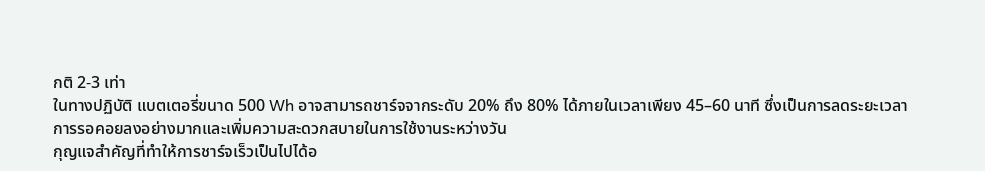กติ 2-3 เท่า
ในทางปฏิบัติ แบตเตอรี่ขนาด 500 Wh อาจสามารถชาร์จจากระดับ 20% ถึง 80% ได้ภายในเวลาเพียง 45–60 นาที ซึ่งเป็นการลดระยะเวลาการรอคอยลงอย่างมากและเพิ่มความสะดวกสบายในการใช้งานระหว่างวัน
กุญแจสำคัญที่ทำให้การชาร์จเร็วเป็นไปได้อ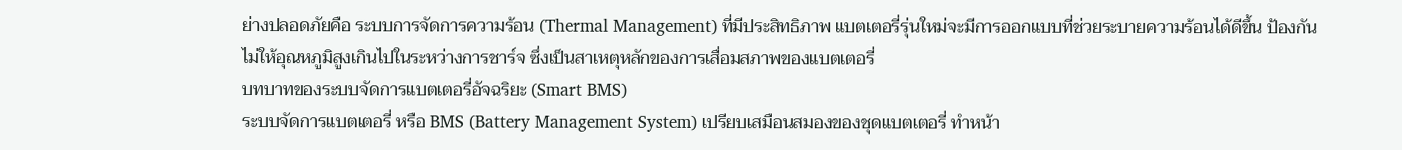ย่างปลอดภัยคือ ระบบการจัดการความร้อน (Thermal Management) ที่มีประสิทธิภาพ แบตเตอรี่รุ่นใหม่จะมีการออกแบบที่ช่วยระบายความร้อนได้ดีขึ้น ป้องกันไม่ให้อุณหภูมิสูงเกินไปในระหว่างการชาร์จ ซึ่งเป็นสาเหตุหลักของการเสื่อมสภาพของแบตเตอรี่
บทบาทของระบบจัดการแบตเตอรี่อัจฉริยะ (Smart BMS)
ระบบจัดการแบตเตอรี่ หรือ BMS (Battery Management System) เปรียบเสมือนสมองของชุดแบตเตอรี่ ทำหน้า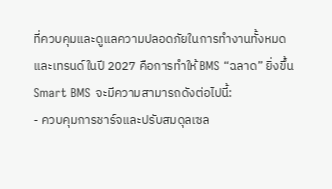ที่ควบคุมและดูแลความปลอดภัยในการทำงานทั้งหมด และเทรนด์ในปี 2027 คือการทำให้ BMS “ฉลาด” ยิ่งขึ้น
Smart BMS จะมีความสามารถดังต่อไปนี้:
- ควบคุมการชาร์จและปรับสมดุลเซล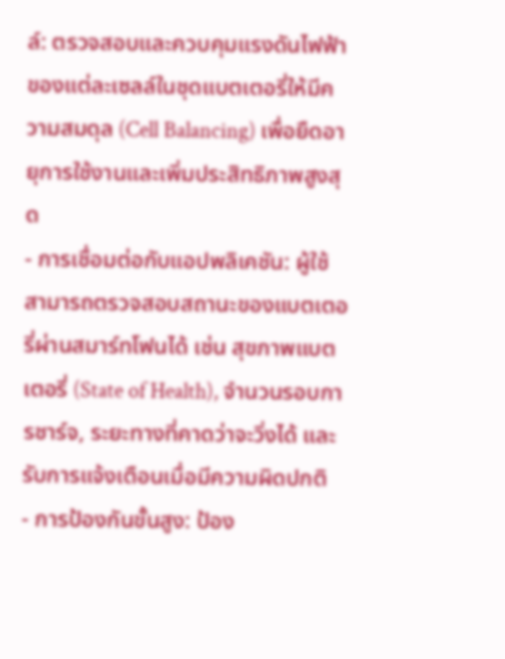ล์: ตรวจสอบและควบคุมแรงดันไฟฟ้าของแต่ละเซลล์ในชุดแบตเตอรี่ให้มีความสมดุล (Cell Balancing) เพื่อยืดอายุการใช้งานและเพิ่มประสิทธิภาพสูงสุด
- การเชื่อมต่อกับแอปพลิเคชัน: ผู้ใช้สามารถตรวจสอบสถานะของแบตเตอรี่ผ่านสมาร์ทโฟนได้ เช่น สุขภาพแบตเตอรี่ (State of Health), จำนวนรอบการชาร์จ, ระยะทางที่คาดว่าจะวิ่งได้ และรับการแจ้งเตือนเมื่อมีความผิดปกติ
- การป้องกันขั้นสูง: ป้อง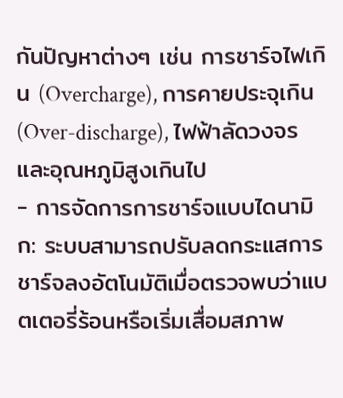กันปัญหาต่างๆ เช่น การชาร์จไฟเกิน (Overcharge), การคายประจุเกิน (Over-discharge), ไฟฟ้าลัดวงจร และอุณหภูมิสูงเกินไป
- การจัดการการชาร์จแบบไดนามิก: ระบบสามารถปรับลดกระแสการชาร์จลงอัตโนมัติเมื่อตรวจพบว่าแบตเตอรี่ร้อนหรือเริ่มเสื่อมสภาพ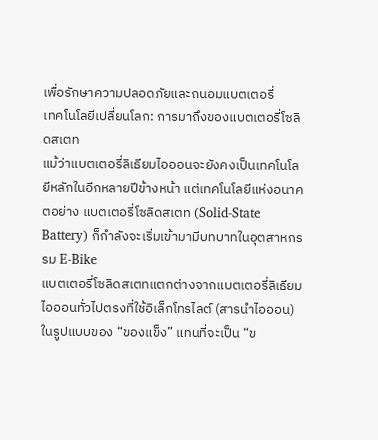เพื่อรักษาความปลอดภัยและถนอมแบตเตอรี่
เทคโนโลยีเปลี่ยนโลก: การมาถึงของแบตเตอรี่โซลิดสเตท
แม้ว่าแบตเตอรี่ลิเธียมไอออนจะยังคงเป็นเทคโนโลยีหลักในอีกหลายปีข้างหน้า แต่เทคโนโลยีแห่งอนาคตอย่าง แบตเตอรี่โซลิดสเตท (Solid-State Battery) ก็กำลังจะเริ่มเข้ามามีบทบาทในอุตสาหกรรม E-Bike
แบตเตอรี่โซลิดสเตทแตกต่างจากแบตเตอรี่ลิเธียมไอออนทั่วไปตรงที่ใช้อิเล็กโทรไลต์ (สารนำไอออน) ในรูปแบบของ “ของแข็ง” แทนที่จะเป็น “ข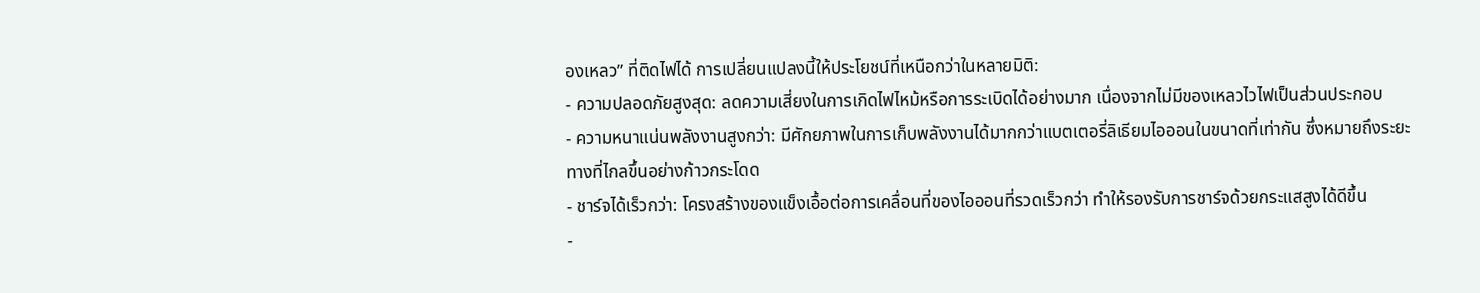องเหลว” ที่ติดไฟได้ การเปลี่ยนแปลงนี้ให้ประโยชน์ที่เหนือกว่าในหลายมิติ:
- ความปลอดภัยสูงสุด: ลดความเสี่ยงในการเกิดไฟไหม้หรือการระเบิดได้อย่างมาก เนื่องจากไม่มีของเหลวไวไฟเป็นส่วนประกอบ
- ความหนาแน่นพลังงานสูงกว่า: มีศักยภาพในการเก็บพลังงานได้มากกว่าแบตเตอรี่ลิเธียมไอออนในขนาดที่เท่ากัน ซึ่งหมายถึงระยะทางที่ไกลขึ้นอย่างก้าวกระโดด
- ชาร์จได้เร็วกว่า: โครงสร้างของแข็งเอื้อต่อการเคลื่อนที่ของไอออนที่รวดเร็วกว่า ทำให้รองรับการชาร์จด้วยกระแสสูงได้ดีขึ้น
-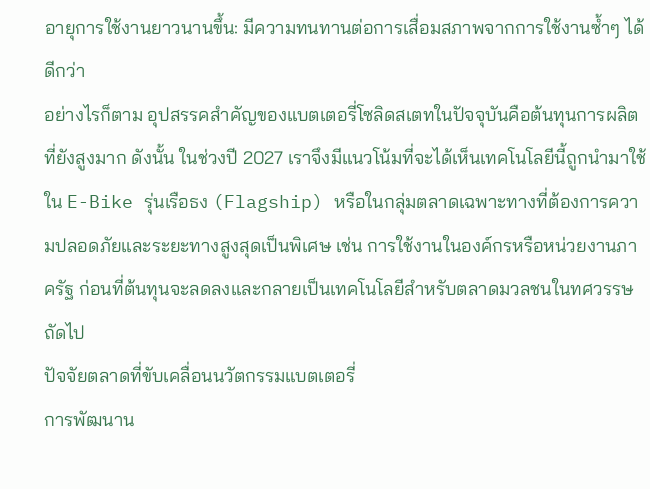อายุการใช้งานยาวนานขึ้น: มีความทนทานต่อการเสื่อมสภาพจากการใช้งานซ้ำๆ ได้ดีกว่า
อย่างไรก็ตาม อุปสรรคสำคัญของแบตเตอรี่โซลิดสเตทในปัจจุบันคือต้นทุนการผลิตที่ยังสูงมาก ดังนั้น ในช่วงปี 2027 เราจึงมีแนวโน้มที่จะได้เห็นเทคโนโลยีนี้ถูกนำมาใช้ใน E-Bike รุ่นเรือธง (Flagship) หรือในกลุ่มตลาดเฉพาะทางที่ต้องการความปลอดภัยและระยะทางสูงสุดเป็นพิเศษ เช่น การใช้งานในองค์กรหรือหน่วยงานภาครัฐ ก่อนที่ต้นทุนจะลดลงและกลายเป็นเทคโนโลยีสำหรับตลาดมวลชนในทศวรรษถัดไป
ปัจจัยตลาดที่ขับเคลื่อนนวัตกรรมแบตเตอรี่
การพัฒนาน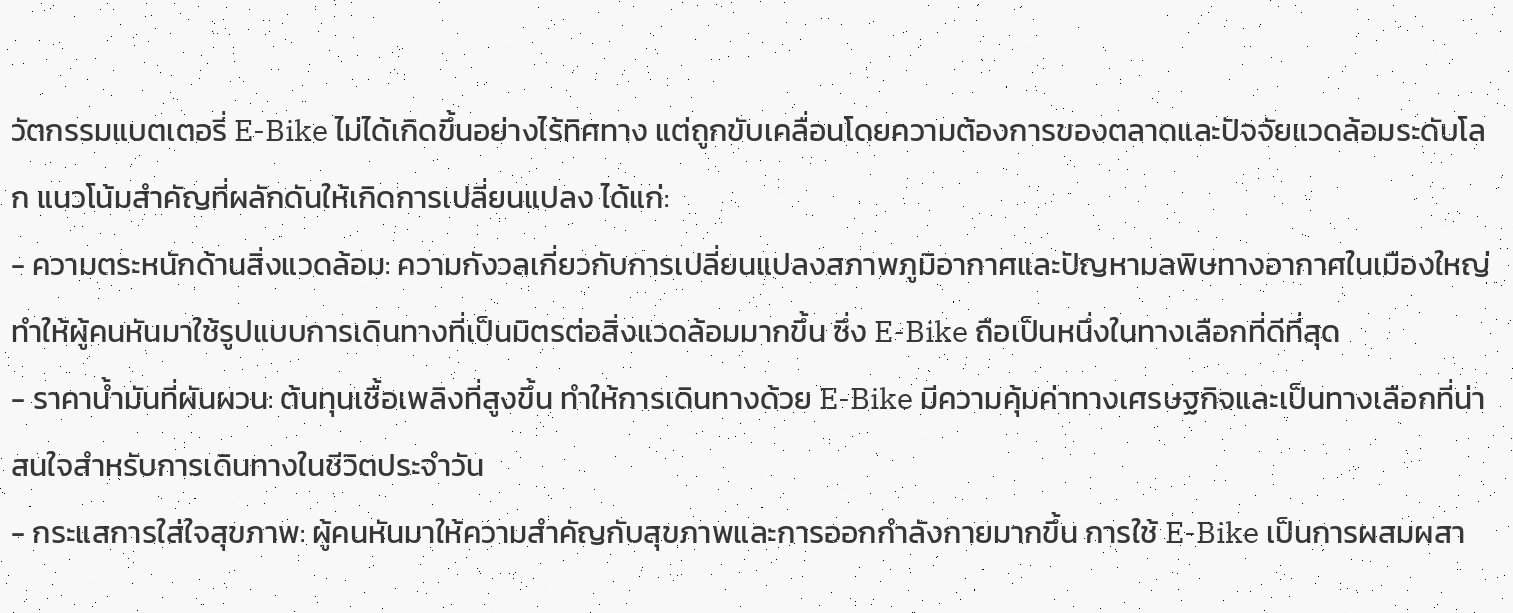วัตกรรมแบตเตอรี่ E-Bike ไม่ได้เกิดขึ้นอย่างไร้ทิศทาง แต่ถูกขับเคลื่อนโดยความต้องการของตลาดและปัจจัยแวดล้อมระดับโลก แนวโน้มสำคัญที่ผลักดันให้เกิดการเปลี่ยนแปลง ได้แก่:
- ความตระหนักด้านสิ่งแวดล้อม: ความกังวลเกี่ยวกับการเปลี่ยนแปลงสภาพภูมิอากาศและปัญหามลพิษทางอากาศในเมืองใหญ่ ทำให้ผู้คนหันมาใช้รูปแบบการเดินทางที่เป็นมิตรต่อสิ่งแวดล้อมมากขึ้น ซึ่ง E-Bike ถือเป็นหนึ่งในทางเลือกที่ดีที่สุด
- ราคาน้ำมันที่ผันผวน: ต้นทุนเชื้อเพลิงที่สูงขึ้น ทำให้การเดินทางด้วย E-Bike มีความคุ้มค่าทางเศรษฐกิจและเป็นทางเลือกที่น่าสนใจสำหรับการเดินทางในชีวิตประจำวัน
- กระแสการใส่ใจสุขภาพ: ผู้คนหันมาให้ความสำคัญกับสุขภาพและการออกกำลังกายมากขึ้น การใช้ E-Bike เป็นการผสมผสา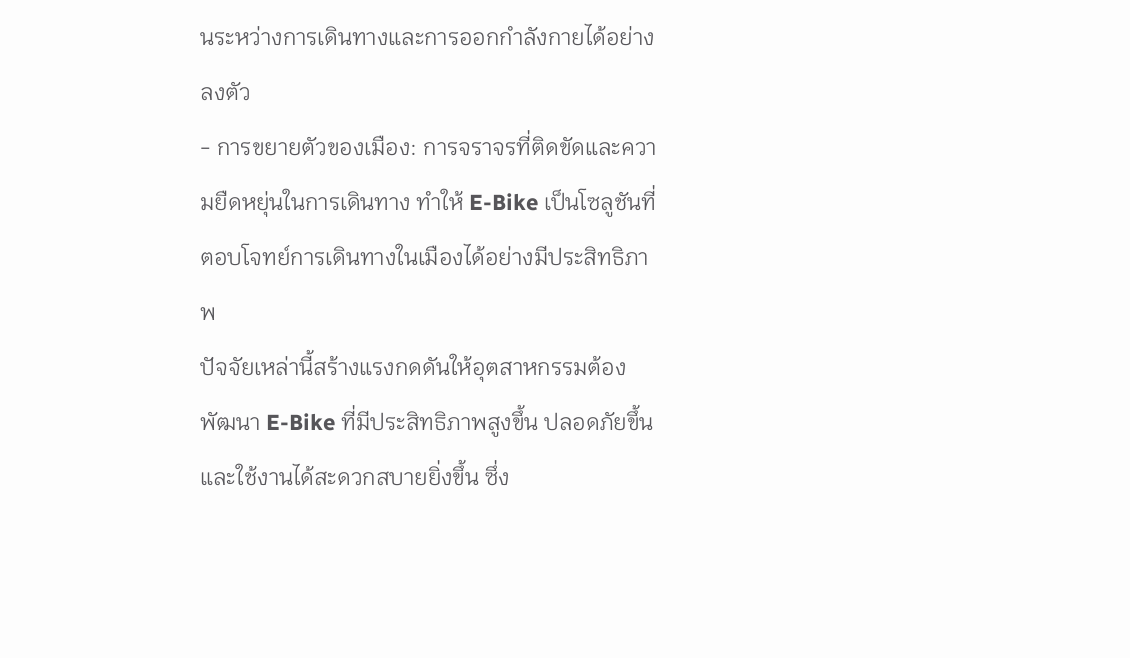นระหว่างการเดินทางและการออกกำลังกายได้อย่างลงตัว
- การขยายตัวของเมือง: การจราจรที่ติดขัดและความยืดหยุ่นในการเดินทาง ทำให้ E-Bike เป็นโซลูชันที่ตอบโจทย์การเดินทางในเมืองได้อย่างมีประสิทธิภาพ
ปัจจัยเหล่านี้สร้างแรงกดดันให้อุตสาหกรรมต้องพัฒนา E-Bike ที่มีประสิทธิภาพสูงขึ้น ปลอดภัยขึ้น และใช้งานได้สะดวกสบายยิ่งขึ้น ซึ่ง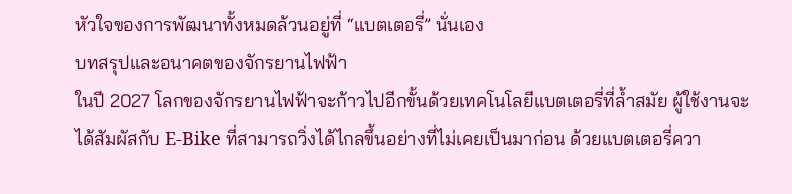หัวใจของการพัฒนาทั้งหมดล้วนอยู่ที่ “แบตเตอรี่” นั่นเอง
บทสรุปและอนาคตของจักรยานไฟฟ้า
ในปี 2027 โลกของจักรยานไฟฟ้าจะก้าวไปอีกขั้นด้วยเทคโนโลยีแบตเตอรี่ที่ล้ำสมัย ผู้ใช้งานจะได้สัมผัสกับ E-Bike ที่สามารถวิ่งได้ไกลขึ้นอย่างที่ไม่เคยเป็นมาก่อน ด้วยแบตเตอรี่ควา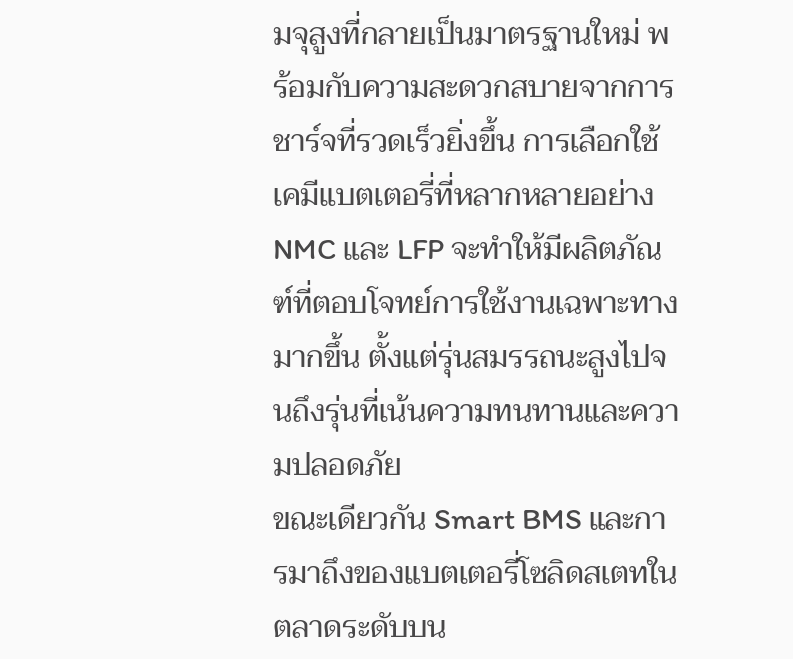มจุสูงที่กลายเป็นมาตรฐานใหม่ พร้อมกับความสะดวกสบายจากการชาร์จที่รวดเร็วยิ่งขึ้น การเลือกใช้เคมีแบตเตอรี่ที่หลากหลายอย่าง NMC และ LFP จะทำให้มีผลิตภัณฑ์ที่ตอบโจทย์การใช้งานเฉพาะทางมากขึ้น ตั้งแต่รุ่นสมรรถนะสูงไปจนถึงรุ่นที่เน้นความทนทานและความปลอดภัย
ขณะเดียวกัน Smart BMS และการมาถึงของแบตเตอรี่โซลิดสเตทในตลาดระดับบน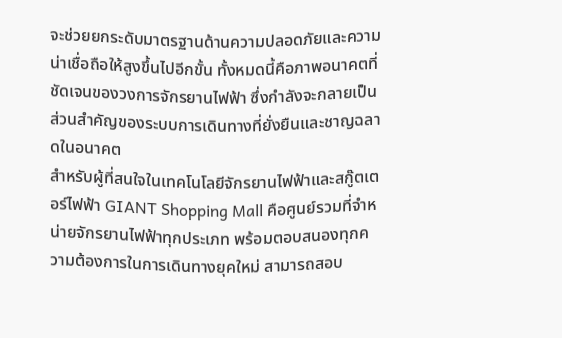จะช่วยยกระดับมาตรฐานด้านความปลอดภัยและความน่าเชื่อถือให้สูงขึ้นไปอีกขั้น ทั้งหมดนี้คือภาพอนาคตที่ชัดเจนของวงการจักรยานไฟฟ้า ซึ่งกำลังจะกลายเป็นส่วนสำคัญของระบบการเดินทางที่ยั่งยืนและชาญฉลาดในอนาคต
สำหรับผู้ที่สนใจในเทคโนโลยีจักรยานไฟฟ้าและสกู๊ตเตอร์ไฟฟ้า GIANT Shopping Mall คือศูนย์รวมที่จำหน่ายจักรยานไฟฟ้าทุกประเภท พร้อมตอบสนองทุกความต้องการในการเดินทางยุคใหม่ สามารถสอบ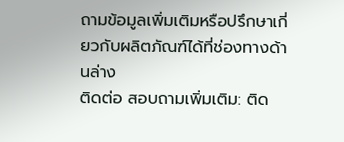ถามข้อมูลเพิ่มเติมหรือปรึกษาเกี่ยวกับผลิตภัณฑ์ได้ที่ช่องทางด้านล่าง
ติดต่อ สอบถามเพิ่มเติม: ติด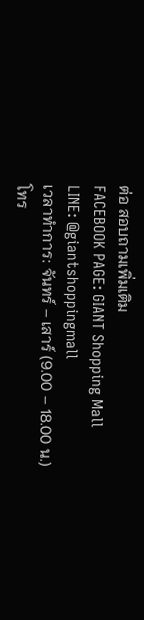ต่อ สอบถามเพิ่มเติม
FACEBOOK PAGE: GIANT Shopping Mall
LINE: @giantshoppingmall
เวลาทำการ: จันทร์ – เสาร์ (9.00 – 18.00 น.)
โทร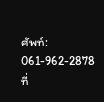ศัพท์: 061-962-2878
ที่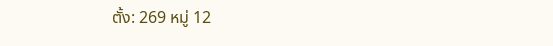ตั้ง: 269 หมู่ 12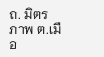ถ. มิตรภาพ ต.เมือ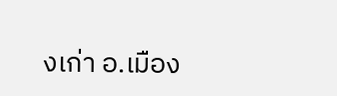งเก่า อ.เมือง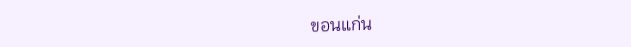ขอนแก่น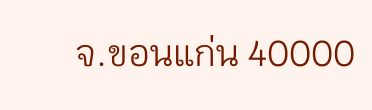จ.ขอนแก่น 40000